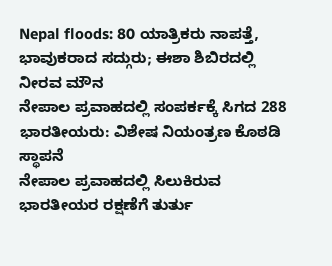Nepal floods: 80 ಯಾತ್ರಿಕರು ನಾಪತ್ತೆ, ಭಾವುಕರಾದ ಸದ್ಗುರು; ಈಶಾ ಶಿಬಿರದಲ್ಲಿ ನೀರವ ಮೌನ
ನೇಪಾಲ ಪ್ರವಾಹದಲ್ಲಿ ಸಂಪರ್ಕಕ್ಕೆ ಸಿಗದ 288 ಭಾರತೀಯರು: ವಿಶೇಷ ನಿಯಂತ್ರಣ ಕೊಠಡಿ ಸ್ಥಾಪನೆ
ನೇಪಾಲ ಪ್ರವಾಹದಲ್ಲಿ ಸಿಲುಕಿರುವ ಭಾರತೀಯರ ರಕ್ಷಣೆಗೆ ತುರ್ತು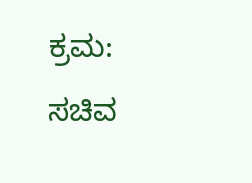ಕ್ರಮ: ಸಚಿವ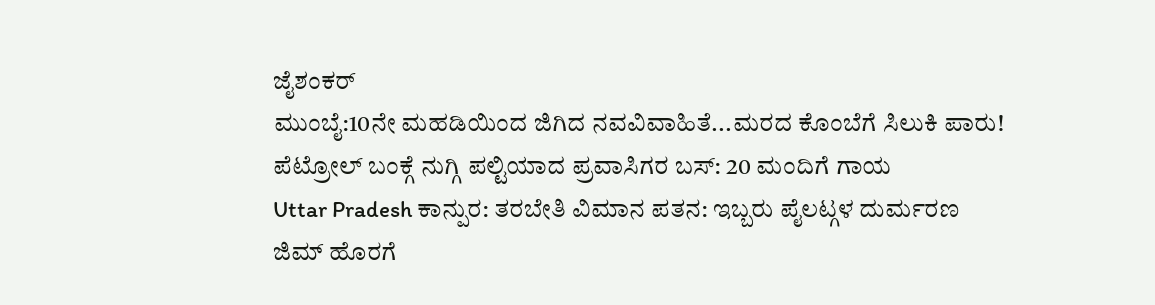ಜೈಶಂಕರ್
ಮುಂಬೈ:10ನೇ ಮಹಡಿಯಿಂದ ಜಿಗಿದ ನವವಿವಾಹಿತೆ...ಮರದ ಕೊಂಬೆಗೆ ಸಿಲುಕಿ ಪಾರು!
ಪೆಟ್ರೋಲ್ ಬಂಕ್ಗೆ ನುಗ್ಗಿ ಪಲ್ಟಿಯಾದ ಪ್ರವಾಸಿಗರ ಬಸ್: 20 ಮಂದಿಗೆ ಗಾಯ
Uttar Pradesh ಕಾನ್ಪುರ: ತರಬೇತಿ ವಿಮಾನ ಪತನ: ಇಬ್ಬರು ಪೈಲಟ್ಗಳ ದುರ್ಮರಣ
ಜಿಮ್ ಹೊರಗೆ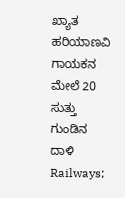ಖ್ಯಾತ ಹರಿಯಾಣವಿ ಗಾಯಕನ ಮೇಲೆ 20 ಸುತ್ತು ಗುಂಡಿನ ದಾಳಿ
Railways;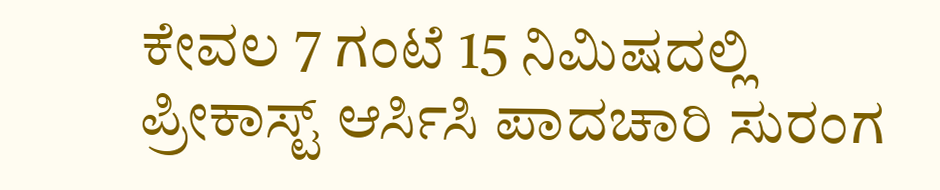ಕೇವಲ 7 ಗಂಟೆ 15 ನಿಮಿಷದಲ್ಲಿ ಪ್ರೀಕಾಸ್ಟ್ ಆರ್ಸಿಸಿ ಪಾದಚಾರಿ ಸುರಂಗ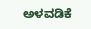ಅಳವಡಿಕೆ